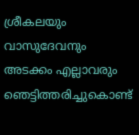ശ്രീകലയും വാസുദേവനും അടക്കം എല്ലാവരും ഞെട്ടിത്തരിച്ചുകൊണ്ട്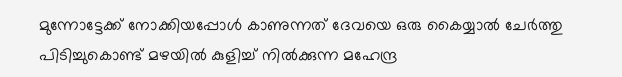മുന്നോട്ടേക്ക് നോക്കിയപ്പോൾ കാണുന്നത് ദേവയെ ഒരു കൈയ്യാൽ ചേർത്തു പിടിച്ചുകൊണ്ട് മഴയിൽ കുളിച്ച് നിൽക്കുന്ന മഹേന്ദ്ര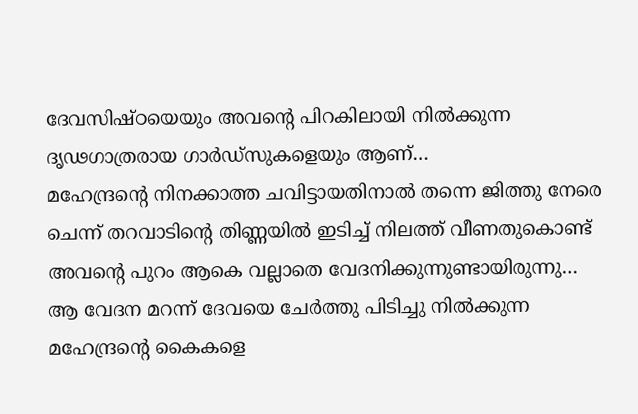ദേവസിഷ്ഠയെയും അവന്റെ പിറകിലായി നിൽക്കുന്ന ദൃഢഗാത്രരായ ഗാർഡ്സുകളെയും ആണ്…
മഹേന്ദ്രന്റെ നിനക്കാത്ത ചവിട്ടായതിനാൽ തന്നെ ജിത്തു നേരെ ചെന്ന് തറവാടിന്റെ തിണ്ണയിൽ ഇടിച്ച് നിലത്ത് വീണതുകൊണ്ട് അവന്റെ പുറം ആകെ വല്ലാതെ വേദനിക്കുന്നുണ്ടായിരുന്നു…
ആ വേദന മറന്ന് ദേവയെ ചേർത്തു പിടിച്ചു നിൽക്കുന്ന മഹേന്ദ്രന്റെ കൈകളെ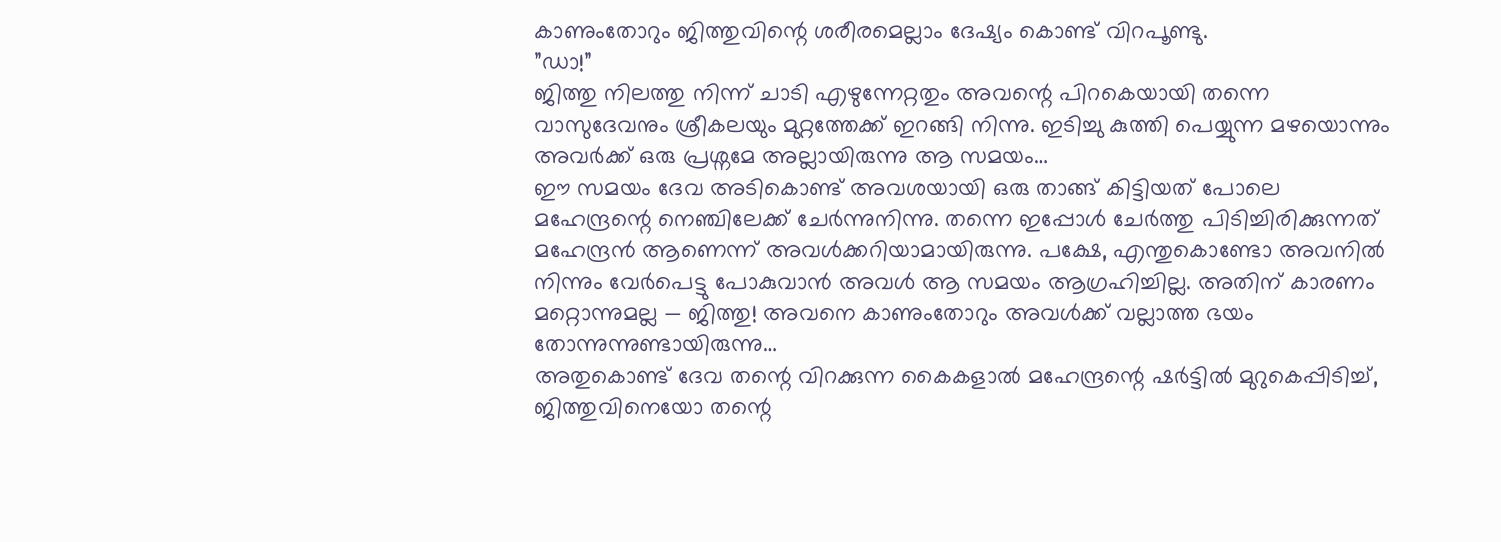കാണുംതോറും ജിത്തുവിന്റെ ശരീരമെല്ലാം ദേഷ്യം കൊണ്ട് വിറപൂണ്ടു.
”ഡാ!”
ജിത്തു നിലത്തു നിന്ന് ചാടി എഴുന്നേറ്റതും അവന്റെ പിറകെയായി തന്നെ വാസുദേവനും ശ്രീകലയും മുറ്റത്തേക്ക് ഇറങ്ങി നിന്നു. ഇടിച്ചു കുത്തി പെയ്യുന്ന മഴയൊന്നും അവർക്ക് ഒരു പ്രശ്നമേ അല്ലായിരുന്നു ആ സമയം…
ഈ സമയം ദേവ അടികൊണ്ട് അവശയായി ഒരു താങ്ങ് കിട്ടിയത് പോലെ മഹേന്ദ്രന്റെ നെഞ്ചിലേക്ക് ചേർന്നുനിന്നു. തന്നെ ഇപ്പോൾ ചേർത്തു പിടിച്ചിരിക്കുന്നത് മഹേന്ദ്രൻ ആണെന്ന് അവൾക്കറിയാമായിരുന്നു. പക്ഷേ, എന്തുകൊണ്ടോ അവനിൽ നിന്നും വേർപെട്ടു പോകുവാൻ അവൾ ആ സമയം ആഗ്രഹിച്ചില്ല. അതിന് കാരണം മറ്റൊന്നുമല്ല — ജിത്തു! അവനെ കാണുംതോറും അവൾക്ക് വല്ലാത്ത ഭയം തോന്നുന്നുണ്ടായിരുന്നു…
അതുകൊണ്ട് ദേവ തന്റെ വിറക്കുന്ന കൈകളാൽ മഹേന്ദ്രന്റെ ഷർട്ടിൽ മുറുകെപ്പിടിച്ച്, ജിത്തുവിനെയോ തന്റെ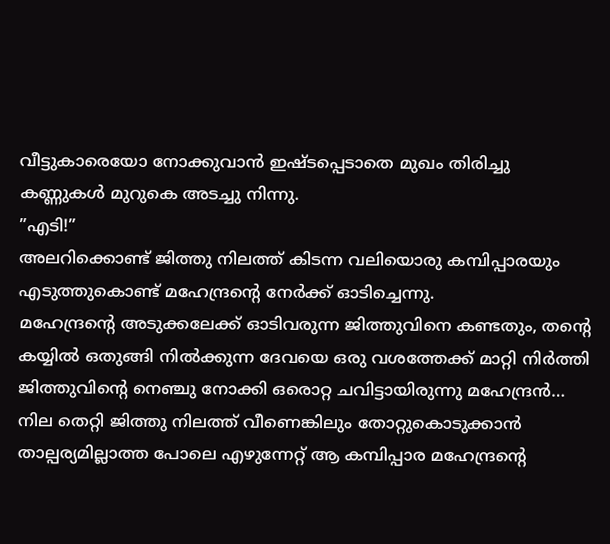വീട്ടുകാരെയോ നോക്കുവാൻ ഇഷ്ടപ്പെടാതെ മുഖം തിരിച്ചു കണ്ണുകൾ മുറുകെ അടച്ചു നിന്നു.
”എടി!”
അലറിക്കൊണ്ട് ജിത്തു നിലത്ത് കിടന്ന വലിയൊരു കമ്പിപ്പാരയും എടുത്തുകൊണ്ട് മഹേന്ദ്രന്റെ നേർക്ക് ഓടിച്ചെന്നു.
മഹേന്ദ്രന്റെ അടുക്കലേക്ക് ഓടിവരുന്ന ജിത്തുവിനെ കണ്ടതും, തന്റെ കയ്യിൽ ഒതുങ്ങി നിൽക്കുന്ന ദേവയെ ഒരു വശത്തേക്ക് മാറ്റി നിർത്തി ജിത്തുവിന്റെ നെഞ്ചു നോക്കി ഒരൊറ്റ ചവിട്ടായിരുന്നു മഹേന്ദ്രൻ…
നില തെറ്റി ജിത്തു നിലത്ത് വീണെങ്കിലും തോറ്റുകൊടുക്കാൻ താല്പര്യമില്ലാത്ത പോലെ എഴുന്നേറ്റ് ആ കമ്പിപ്പാര മഹേന്ദ്രന്റെ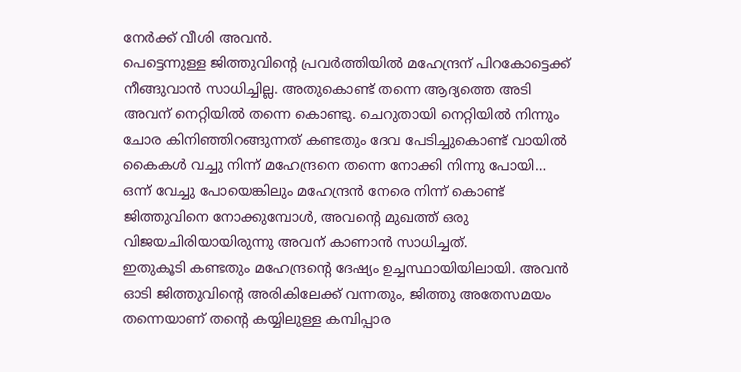നേർക്ക് വീശി അവൻ.
പെട്ടെന്നുള്ള ജിത്തുവിന്റെ പ്രവർത്തിയിൽ മഹേന്ദ്രന് പിറകോട്ടെക്ക് നീങ്ങുവാൻ സാധിച്ചില്ല. അതുകൊണ്ട് തന്നെ ആദ്യത്തെ അടി അവന് നെറ്റിയിൽ തന്നെ കൊണ്ടു. ചെറുതായി നെറ്റിയിൽ നിന്നും ചോര കിനിഞ്ഞിറങ്ങുന്നത് കണ്ടതും ദേവ പേടിച്ചുകൊണ്ട് വായിൽ കൈകൾ വച്ചു നിന്ന് മഹേന്ദ്രനെ തന്നെ നോക്കി നിന്നു പോയി…
ഒന്ന് വേച്ചു പോയെങ്കിലും മഹേന്ദ്രൻ നേരെ നിന്ന് കൊണ്ട് ജിത്തുവിനെ നോക്കുമ്പോൾ, അവന്റെ മുഖത്ത് ഒരു വിജയചിരിയായിരുന്നു അവന് കാണാൻ സാധിച്ചത്.
ഇതുകൂടി കണ്ടതും മഹേന്ദ്രന്റെ ദേഷ്യം ഉച്ചസ്ഥായിയിലായി. അവൻ ഓടി ജിത്തുവിന്റെ അരികിലേക്ക് വന്നതും, ജിത്തു അതേസമയം തന്നെയാണ് തന്റെ കയ്യിലുള്ള കമ്പിപ്പാര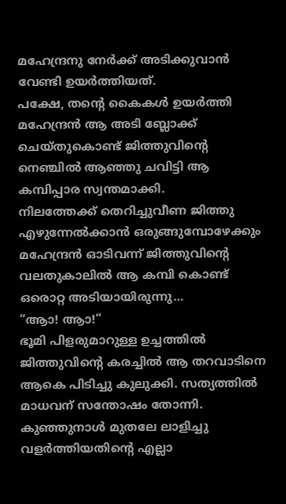മഹേന്ദ്രനു നേർക്ക് അടിക്കുവാൻ വേണ്ടി ഉയർത്തിയത്.
പക്ഷേ, തന്റെ കൈകൾ ഉയർത്തി മഹേന്ദ്രൻ ആ അടി ബ്ലോക്ക് ചെയ്തുകൊണ്ട് ജിത്തുവിന്റെ നെഞ്ചിൽ ആഞ്ഞു ചവിട്ടി ആ കമ്പിപ്പാര സ്വന്തമാക്കി.
നിലത്തേക്ക് തെറിച്ചുവീണ ജിത്തു എഴുന്നേൽക്കാൻ ഒരുങ്ങുമ്പോഴേക്കും മഹേന്ദ്രൻ ഓടിവന്ന് ജിത്തുവിന്റെ വലതുകാലിൽ ആ കമ്പി കൊണ്ട് ഒരൊറ്റ അടിയായിരുന്നു…
”ആാ! ആാ!”
ഭൂമി പിളരുമാറുള്ള ഉച്ചത്തിൽ ജിത്തുവിന്റെ കരച്ചിൽ ആ തറവാടിനെ ആകെ പിടിച്ചു കുലുക്കി. സത്യത്തിൽ മാധവന് സന്തോഷം തോന്നി. കുഞ്ഞുനാൾ മുതലേ ലാളിച്ചു വളർത്തിയതിന്റെ എല്ലാ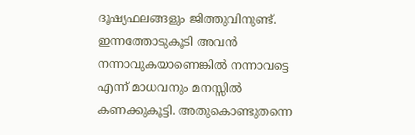ദൂഷ്യഫലങ്ങളും ജിത്തുവിനുണ്ട്. ഇന്നത്തോടുകൂടി അവൻ നന്നാവുകയാണെങ്കിൽ നന്നാവട്ടെ എന്ന് മാധവനും മനസ്സിൽ കണക്കുകൂട്ടി. അതുകൊണ്ടുതന്നെ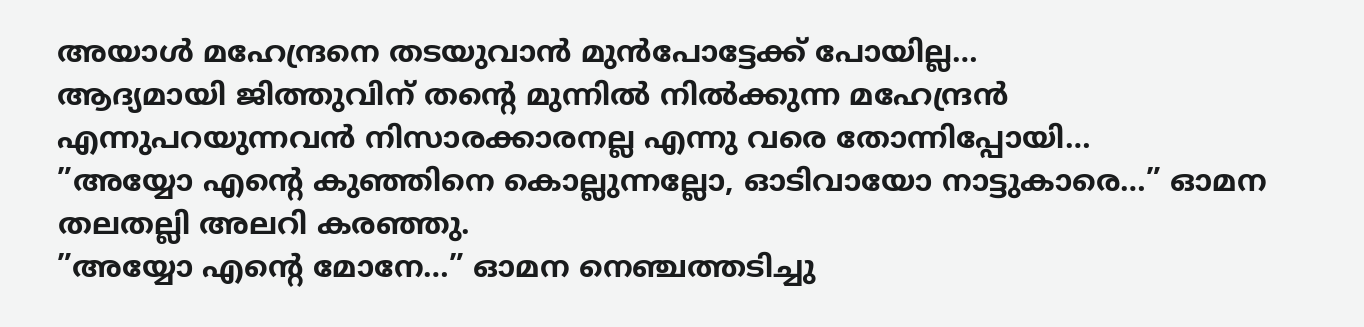അയാൾ മഹേന്ദ്രനെ തടയുവാൻ മുൻപോട്ടേക്ക് പോയില്ല…
ആദ്യമായി ജിത്തുവിന് തന്റെ മുന്നിൽ നിൽക്കുന്ന മഹേന്ദ്രൻ എന്നുപറയുന്നവൻ നിസാരക്കാരനല്ല എന്നു വരെ തോന്നിപ്പോയി…
”അയ്യോ എന്റെ കുഞ്ഞിനെ കൊല്ലുന്നല്ലോ, ഓടിവായോ നാട്ടുകാരെ…” ഓമന തലതല്ലി അലറി കരഞ്ഞു.
”അയ്യോ എന്റെ മോനേ…” ഓമന നെഞ്ചത്തടിച്ചു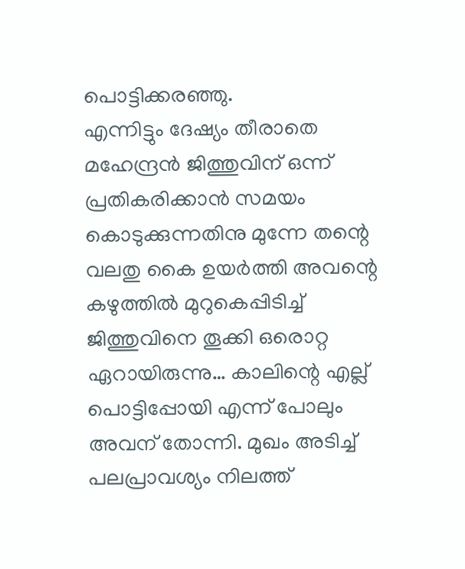പൊട്ടിക്കരഞ്ഞു.
എന്നിട്ടും ദേഷ്യം തീരാതെ മഹേന്ദ്രൻ ജിത്തുവിന് ഒന്ന് പ്രതികരിക്കാൻ സമയം കൊടുക്കുന്നതിനു മുന്നേ തന്റെ വലതു കൈ ഉയർത്തി അവന്റെ കഴുത്തിൽ മുറുകെപ്പിടിച്ച് ജിത്തുവിനെ തൂക്കി ഒരൊറ്റ ഏറായിരുന്നു… കാലിന്റെ എല്ല് പൊട്ടിപ്പോയി എന്ന് പോലും അവന് തോന്നി. മുഖം അടിച്ച് പലപ്രാവശ്യം നിലത്ത്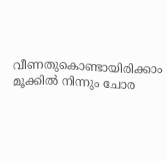വീണതുകൊണ്ടായിരിക്കാം മൂക്കിൽ നിന്നും ചോര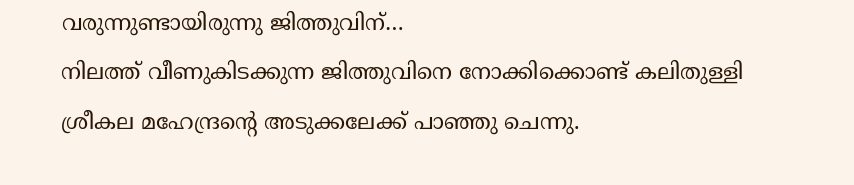വരുന്നുണ്ടായിരുന്നു ജിത്തുവിന്…
നിലത്ത് വീണുകിടക്കുന്ന ജിത്തുവിനെ നോക്കിക്കൊണ്ട് കലിതുള്ളി ശ്രീകല മഹേന്ദ്രന്റെ അടുക്കലേക്ക് പാഞ്ഞു ചെന്നു.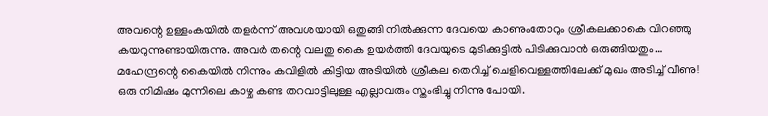അവന്റെ ഉള്ളംകയിൽ തളർന്ന് അവശയായി ഒതുങ്ങി നിൽക്കുന്ന ദേവയെ കാണുംതോറും ശ്രീകലക്കാകെ വിറഞ്ഞു കയറുന്നുണ്ടായിരുന്നു. അവർ തന്റെ വലതു കൈ ഉയർത്തി ദേവയുടെ മുടിക്കുട്ടിൽ പിടിക്കുവാൻ ഒരുങ്ങിയതും…
മഹേന്ദ്രന്റെ കൈയിൽ നിന്നും കവിളിൽ കിട്ടിയ അടിയിൽ ശ്രീകല തെറിച്ച് ചെളിവെള്ളത്തിലേക്ക് മുഖം അടിച്ച് വീണു! ഒരു നിമിഷം മുന്നിലെ കാഴ്ച കണ്ട തറവാട്ടിലുള്ള എല്ലാവരും സ്തംഭിച്ചു നിന്നു പോയി.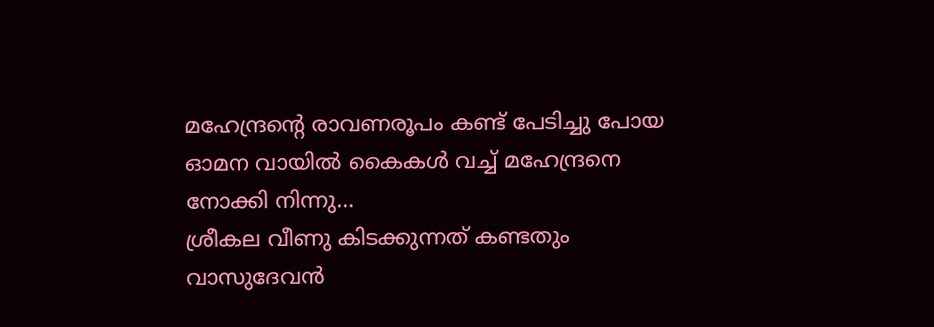മഹേന്ദ്രന്റെ രാവണരൂപം കണ്ട് പേടിച്ചു പോയ ഓമന വായിൽ കൈകൾ വച്ച് മഹേന്ദ്രനെ നോക്കി നിന്നു…
ശ്രീകല വീണു കിടക്കുന്നത് കണ്ടതും വാസുദേവൻ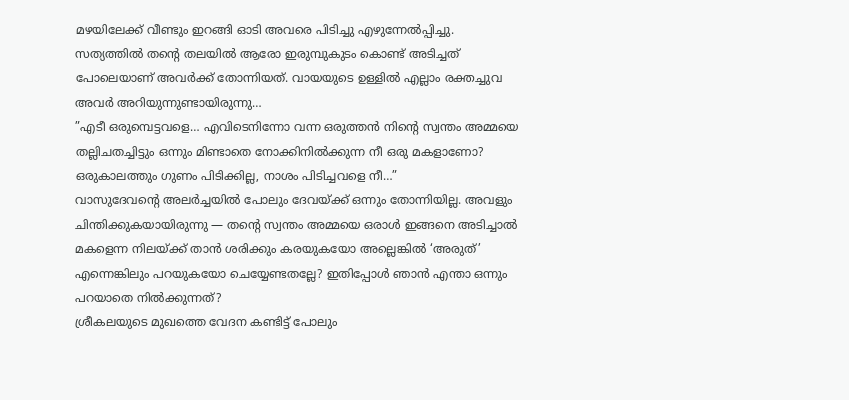മഴയിലേക്ക് വീണ്ടും ഇറങ്ങി ഓടി അവരെ പിടിച്ചു എഴുന്നേൽപ്പിച്ചു.
സത്യത്തിൽ തന്റെ തലയിൽ ആരോ ഇരുമ്പുകുടം കൊണ്ട് അടിച്ചത് പോലെയാണ് അവർക്ക് തോന്നിയത്. വായയുടെ ഉള്ളിൽ എല്ലാം രക്തച്ചുവ അവർ അറിയുന്നുണ്ടായിരുന്നു…
”എടീ ഒരുമ്പെട്ടവളെ… എവിടെനിന്നോ വന്ന ഒരുത്തൻ നിന്റെ സ്വന്തം അമ്മയെ തല്ലിചതച്ചിട്ടും ഒന്നും മിണ്ടാതെ നോക്കിനിൽക്കുന്ന നീ ഒരു മകളാണോ? ഒരുകാലത്തും ഗുണം പിടിക്കില്ല, നാശം പിടിച്ചവളെ നീ…”
വാസുദേവന്റെ അലർച്ചയിൽ പോലും ദേവയ്ക്ക് ഒന്നും തോന്നിയില്ല. അവളും ചിന്തിക്കുകയായിരുന്നു — തന്റെ സ്വന്തം അമ്മയെ ഒരാൾ ഇങ്ങനെ അടിച്ചാൽ മകളെന്ന നിലയ്ക്ക് താൻ ശരിക്കും കരയുകയോ അല്ലെങ്കിൽ ‘അരുത്’ എന്നെങ്കിലും പറയുകയോ ചെയ്യേണ്ടതല്ലേ? ഇതിപ്പോൾ ഞാൻ എന്താ ഒന്നും പറയാതെ നിൽക്കുന്നത്?
ശ്രീകലയുടെ മുഖത്തെ വേദന കണ്ടിട്ട് പോലും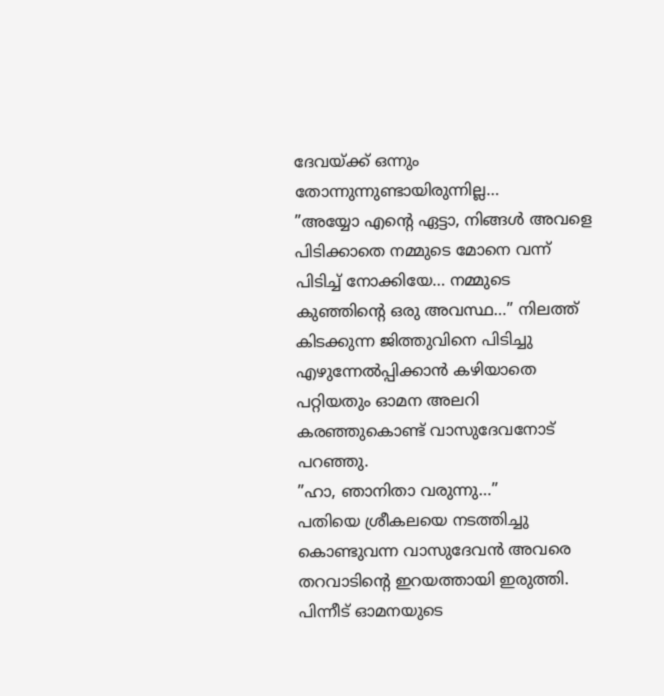ദേവയ്ക്ക് ഒന്നും തോന്നുന്നുണ്ടായിരുന്നില്ല…
”അയ്യോ എന്റെ ഏട്ടാ, നിങ്ങൾ അവളെ പിടിക്കാതെ നമ്മുടെ മോനെ വന്ന് പിടിച്ച് നോക്കിയേ… നമ്മുടെ കുഞ്ഞിന്റെ ഒരു അവസ്ഥ…” നിലത്ത് കിടക്കുന്ന ജിത്തുവിനെ പിടിച്ചു എഴുന്നേൽപ്പിക്കാൻ കഴിയാതെ പറ്റിയതും ഓമന അലറി കരഞ്ഞുകൊണ്ട് വാസുദേവനോട് പറഞ്ഞു.
”ഹാ, ഞാനിതാ വരുന്നു…”
പതിയെ ശ്രീകലയെ നടത്തിച്ചു കൊണ്ടുവന്ന വാസുദേവൻ അവരെ തറവാടിന്റെ ഇറയത്തായി ഇരുത്തി. പിന്നീട് ഓമനയുടെ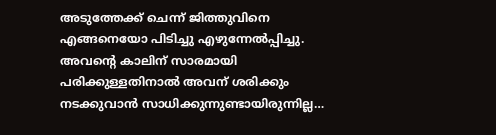അടുത്തേക്ക് ചെന്ന് ജിത്തുവിനെ എങ്ങനെയോ പിടിച്ചു എഴുന്നേൽപ്പിച്ചു. അവന്റെ കാലിന് സാരമായി പരിക്കുള്ളതിനാൽ അവന് ശരിക്കും നടക്കുവാൻ സാധിക്കുന്നുണ്ടായിരുന്നില്ല…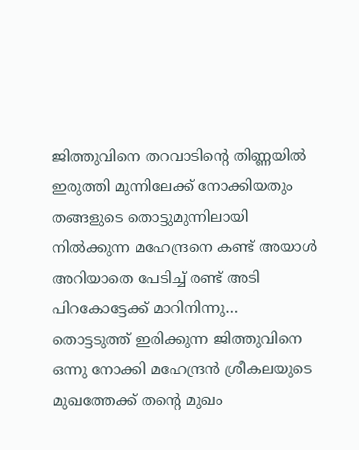ജിത്തുവിനെ തറവാടിന്റെ തിണ്ണയിൽ ഇരുത്തി മുന്നിലേക്ക് നോക്കിയതും തങ്ങളുടെ തൊട്ടുമുന്നിലായി നിൽക്കുന്ന മഹേന്ദ്രനെ കണ്ട് അയാൾ അറിയാതെ പേടിച്ച് രണ്ട് അടി പിറകോട്ടേക്ക് മാറിനിന്നു…
തൊട്ടടുത്ത് ഇരിക്കുന്ന ജിത്തുവിനെ ഒന്നു നോക്കി മഹേന്ദ്രൻ ശ്രീകലയുടെ മുഖത്തേക്ക് തന്റെ മുഖം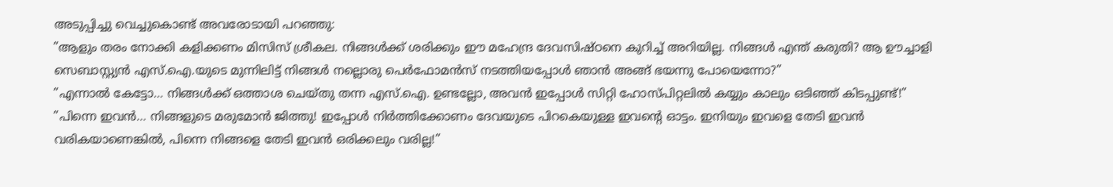അടുപ്പിച്ചു വെച്ചുകൊണ്ട് അവരോടായി പറഞ്ഞു:
”ആളും തരം നോക്കി കളിക്കണം മിസിസ് ശ്രീകല. നിങ്ങൾക്ക് ശരിക്കും ഈ മഹേന്ദ്ര ദേവസിഷ്ഠനെ കുറിച്ച് അറിയില്ല. നിങ്ങൾ എന്ത് കരുതി? ആ ഊച്ചാളി സെബാസ്റ്റ്യൻ എസ്.ഐ.യുടെ മുന്നിലിട്ട് നിങ്ങൾ നല്ലൊരു പെർഫോമൻസ് നടത്തിയപ്പോൾ ഞാൻ അങ്ങ് ഭയന്നു പോയെന്നോ?”
”എന്നാൽ കേട്ടോ… നിങ്ങൾക്ക് ഒത്താശ ചെയ്തു തന്ന എസ്.ഐ. ഉണ്ടല്ലോ, അവൻ ഇപ്പോൾ സിറ്റി ഹോസ്പിറ്റലിൽ കയ്യും കാലും ഒടിഞ്ഞ് കിടപ്പുണ്ട്!”
”പിന്നെ ഇവൻ… നിങ്ങളുടെ മരുമോൻ ജിത്തു! ഇപ്പോൾ നിർത്തിക്കോണം ദേവയുടെ പിറകെയുള്ള ഇവന്റെ ഓട്ടം. ഇനിയും ഇവളെ തേടി ഇവൻ വരികയാണെങ്കിൽ, പിന്നെ നിങ്ങളെ തേടി ഇവൻ ഒരിക്കലും വരില്ല!”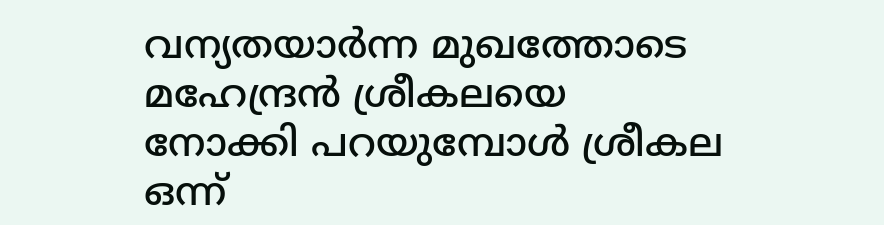വന്യതയാർന്ന മുഖത്തോടെ മഹേന്ദ്രൻ ശ്രീകലയെ നോക്കി പറയുമ്പോൾ ശ്രീകല ഒന്ന്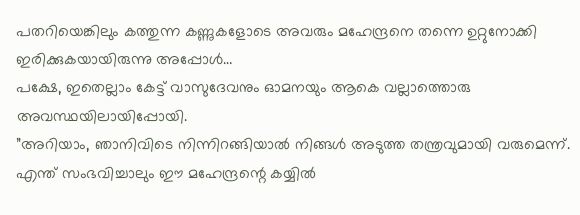പതറിയെങ്കിലും കത്തുന്ന കണ്ണുകളോടെ അവരും മഹേന്ദ്രനെ തന്നെ ഉറ്റുനോക്കി ഇരിക്കുകയായിരുന്നു അപ്പോൾ…
പക്ഷേ, ഇതെല്ലാം കേട്ട് വാസുദേവനും ഓമനയും ആകെ വല്ലാത്തൊരു അവസ്ഥയിലായിപ്പോയി.
”അറിയാം, ഞാനിവിടെ നിന്നിറങ്ങിയാൽ നിങ്ങൾ അടുത്ത തന്ത്രവുമായി വരുമെന്ന്. എന്ത് സംഭവിച്ചാലും ഈ മഹേന്ദ്രന്റെ കയ്യിൽ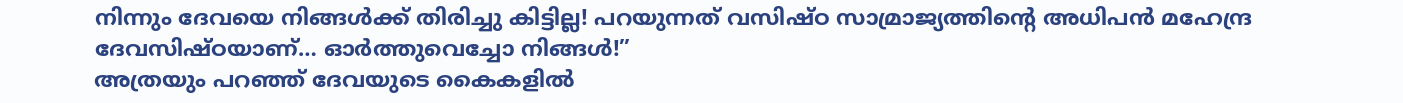നിന്നും ദേവയെ നിങ്ങൾക്ക് തിരിച്ചു കിട്ടില്ല! പറയുന്നത് വസിഷ്ഠ സാമ്രാജ്യത്തിന്റെ അധിപൻ മഹേന്ദ്ര ദേവസിഷ്ഠയാണ്… ഓർത്തുവെച്ചോ നിങ്ങൾ!”
അത്രയും പറഞ്ഞ് ദേവയുടെ കൈകളിൽ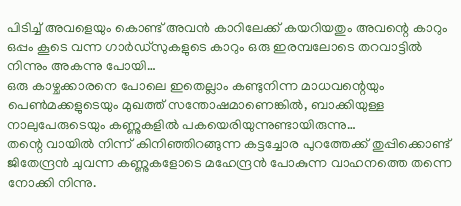പിടിച്ച് അവളെയും കൊണ്ട് അവൻ കാറിലേക്ക് കയറിയതും അവന്റെ കാറും ഒപ്പം കൂടെ വന്ന ഗാർഡ്സുകളുടെ കാറും ഒരു ഇരമ്പലോടെ തറവാട്ടിൽ നിന്നും അകന്നു പോയി…
ഒരു കാഴ്ചക്കാരനെ പോലെ ഇതെല്ലാം കണ്ടുനിന്ന മാധവന്റെയും പെൺമക്കളുടെയും മുഖത്ത് സന്തോഷമാണെങ്കിൽ, ബാക്കിയുള്ള നാലുപേരുടെയും കണ്ണുകളിൽ പകയെരിയുന്നുണ്ടായിരുന്നു…
തന്റെ വായിൽ നിന്ന് കിനിഞ്ഞിറങ്ങുന്ന കട്ടച്ചോര പുറത്തേക്ക് തുപ്പിക്കൊണ്ട് ജിതേന്ദ്രൻ ചുവന്ന കണ്ണുകളോടെ മഹേന്ദ്രൻ പോകുന്ന വാഹനത്തെ തന്നെ നോക്കി നിന്നു.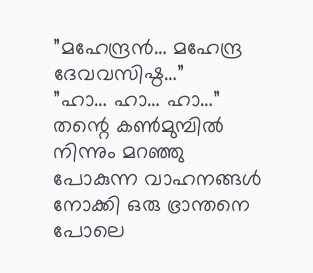”മഹേന്ദ്രൻ… മഹേന്ദ്ര ദേവവസിഷ്ഠ…”
”ഹാ… ഹാ… ഹാ…”
തന്റെ കൺമുമ്പിൽ നിന്നും മറഞ്ഞു പോകുന്ന വാഹനങ്ങൾ നോക്കി ഒരു ഭ്രാന്തനെ പോലെ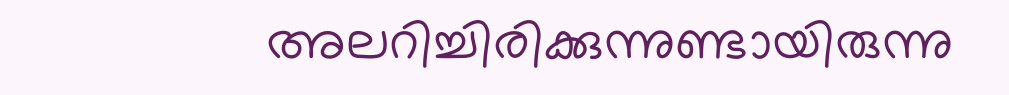അലറിച്ചിരിക്കുന്നുണ്ടായിരുന്നു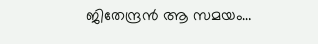ജിതേന്ദ്രൻ ആ സമയം…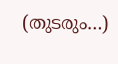(തുടരും…)